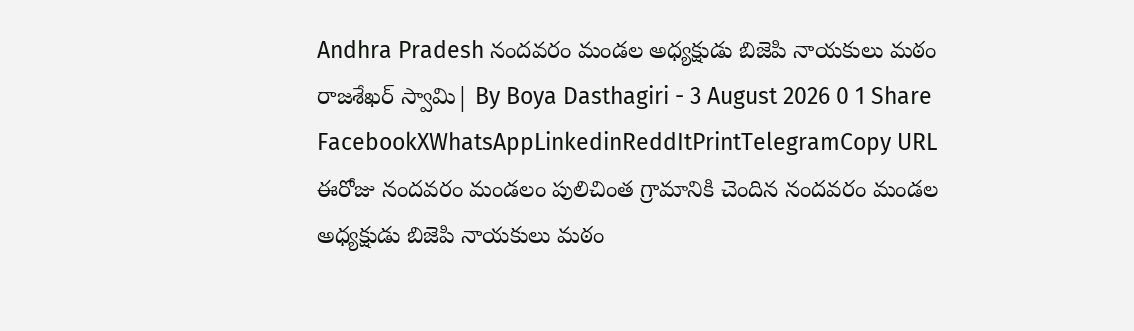Andhra Pradesh నందవరం మండల అధ్యక్షుడు బిజెపి నాయకులు మఠం రాజశేఖర్ స్వామి| By Boya Dasthagiri - 3 August 2026 0 1 Share FacebookXWhatsAppLinkedinReddItPrintTelegramCopy URL ఈరోజు నందవరం మండలం పులిచింత గ్రామానికి చెందిన నందవరం మండల అధ్యక్షుడు బిజెపి నాయకులు మఠం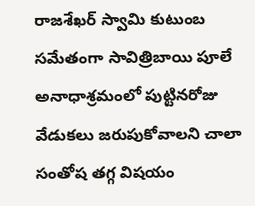రాజశేఖర్ స్వామి కుటుంబ సమేతంగా సావిత్రిబాయి పూలే అనాధాశ్రమంలో పుట్టినరోజు వేడుకలు జరుపుకోవాలని చాలా సంతోష తగ్గ విషయం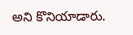అని కొనియాడారు.